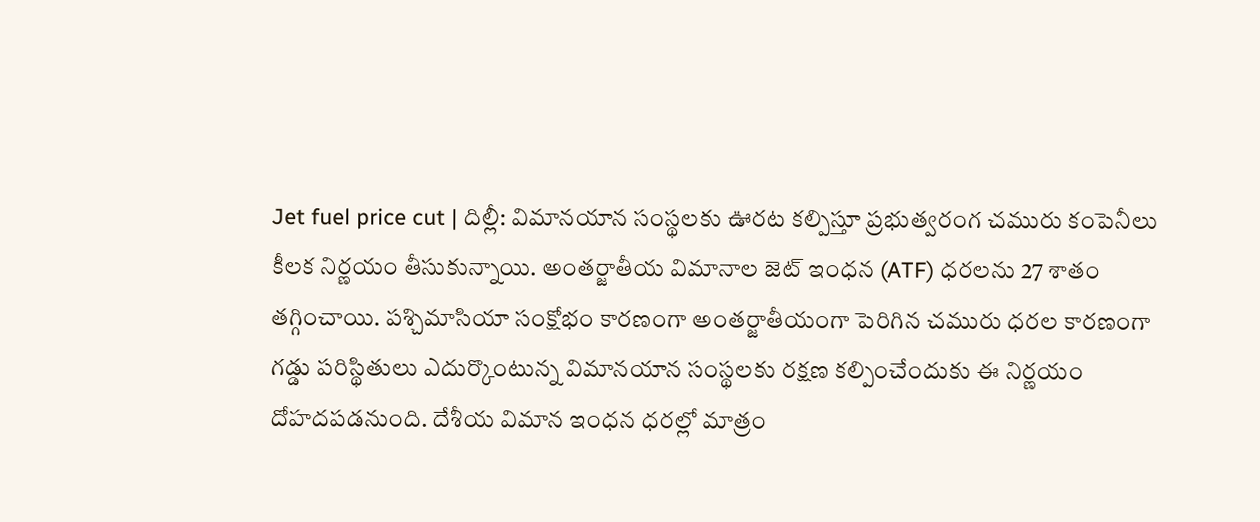Jet fuel price cut | దిల్లీ: విమానయాన సంస్థలకు ఊరట కల్పిస్తూ ప్రభుత్వరంగ చమురు కంపెనీలు కీలక నిర్ణయం తీసుకున్నాయి. అంతర్జాతీయ విమానాల జెట్ ఇంధన (ATF) ధరలను 27 శాతం తగ్గించాయి. పశ్చిమాసియా సంక్షోభం కారణంగా అంతర్జాతీయంగా పెరిగిన చమురు ధరల కారణంగా గడ్డు పరిస్థితులు ఎదుర్కొంటున్న విమానయాన సంస్థలకు రక్షణ కల్పించేందుకు ఈ నిర్ణయం దోహదపడనుంది. దేశీయ విమాన ఇంధన ధరల్లో మాత్రం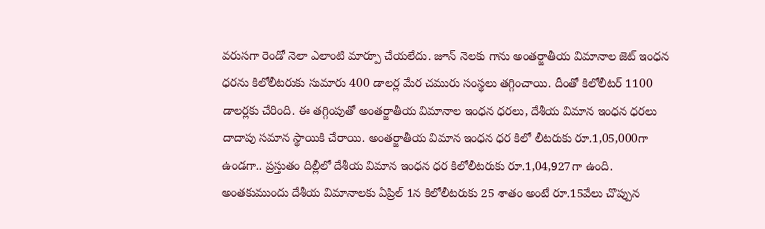వరుసగా రెండో నెలా ఎలాంటి మార్పూ చేయలేదు. జూన్ నెలకు గాను అంతర్జాతీయ విమానాల జెట్ ఇంధన ధరను కిలోలీటరుకు సుమారు 400 డాలర్ల మేర చమురు సంస్థలు తగ్గించాయి. దీంతో కిలోలీటర్ 1100 డాలర్లకు చేరింది. ఈ తగ్గింపుతో అంతర్జాతీయ విమానాల ఇంధన ధరలు, దేశీయ విమాన ఇంధన ధరలు దాదాపు సమాన స్థాయికి చేరాయి. అంతర్జాతీయ విమాన ఇంధన ధర కిలో లీటరుకు రూ.1,05,000గా ఉండగా.. ప్రస్తుతం దిల్లీలో దేశీయ విమాన ఇంధన ధర కిలోలీటరుకు రూ.1,04,927గా ఉంది. అంతకుముందు దేశీయ విమానాలకు ఏప్రిల్ 1న కిలోలీటరుకు 25 శాతం అంటే రూ.15వేలు చొప్పున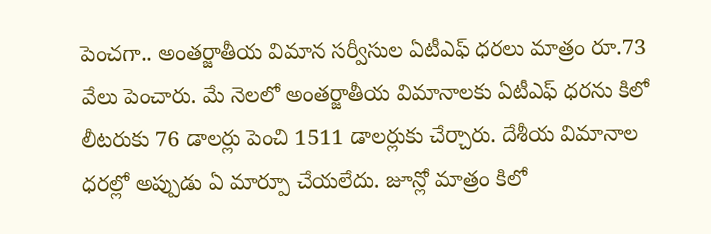పెంచగా.. అంతర్జాతీయ విమాన సర్వీసుల ఏటీఎఫ్ ధరలు మాత్రం రూ.73 వేలు పెంచారు. మే నెలలో అంతర్జాతీయ విమానాలకు ఏటీఎఫ్ ధరను కిలో లీటరుకు 76 డాలర్లు పెంచి 1511 డాలర్లుకు చేర్చారు. దేశీయ విమానాల ధరల్లో అప్పుడు ఏ మార్పూ చేయలేదు. జూన్లో మాత్రం కిలో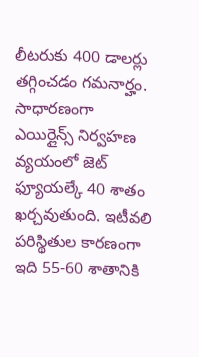లీటరుకు 400 డాలర్లు తగ్గించడం గమనార్హం. సాధారణంగా ఎయిర్లైన్స్ నిర్వహణ వ్యయంలో జెట్ ఫ్యూయల్కే 40 శాతం ఖర్చవుతుంది. ఇటీవలి పరిస్థితుల కారణంగా ఇది 55-60 శాతానికి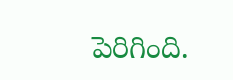పెరిగింది.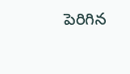పెరిగిన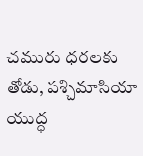చమురు ధరలకు తోడు, పశ్చిమాసియా యుద్ధ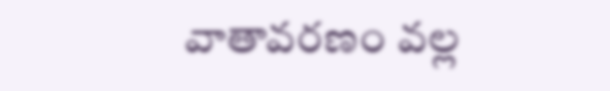వాతావరణం వల్ల